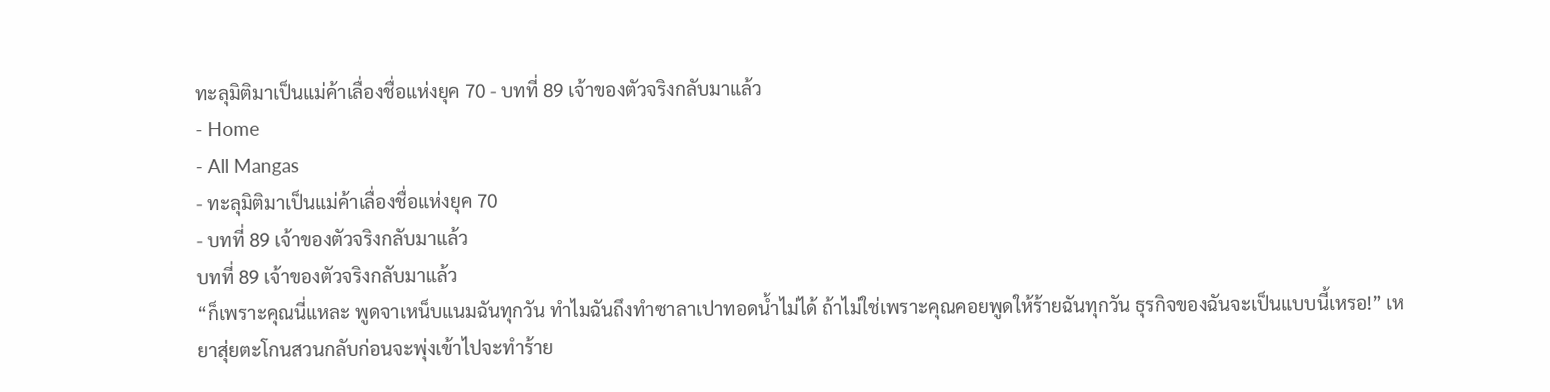ทะลุมิติมาเป็นแม่ค้าเลื่องชื่อแห่งยุค 70 - บทที่ 89 เจ้าของตัวจริงกลับมาแล้ว
- Home
- All Mangas
- ทะลุมิติมาเป็นแม่ค้าเลื่องชื่อแห่งยุค 70
- บทที่ 89 เจ้าของตัวจริงกลับมาแล้ว
บทที่ 89 เจ้าของตัวจริงกลับมาแล้ว
“ก็เพราะคุณนี่แหละ พูดจาเหน็บแนมฉันทุกวัน ทำไมฉันถึงทำซาลาเปาทอดน้ำไม่ได้ ถ้าไม่ใช่เพราะคุณคอยพูดให้ร้ายฉันทุกวัน ธุรกิจของฉันจะเป็นแบบนี้เหรอ!” เหยาสุ่ยตะโกนสวนกลับก่อนจะพุ่งเข้าไปจะทำร้าย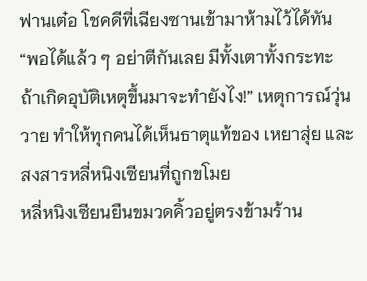ฟานเต๋อ โชคดีที่เฉียงซานเข้ามาห้ามไว้ได้ทัน
“พอได้แล้ว ๆ อย่าตีกันเลย มีทั้งเตาทั้งกระทะ ถ้าเกิดอุบัติเหตุขึ้นมาจะทำยังไง!” เหตุการณ์วุ่นวาย ทำให้ทุกคนได้เห็นธาตุแท้ของ เหยาสุ่ย และสงสารหลี่หนิงเซียนที่ถูกขโมย
หลี่หนิงเซียนยืนขมวดคิ้วอยู่ตรงข้ามร้าน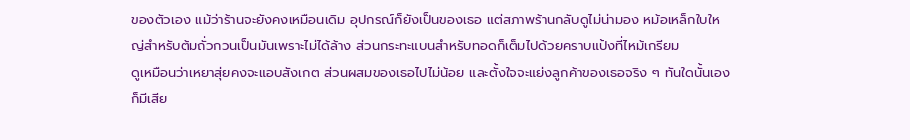ของตัวเอง แม้ว่าร้านจะยังคงเหมือนเดิม อุปกรณ์ก็ยังเป็นของเธอ แต่สภาพร้านกลับดูไม่น่ามอง หม้อเหล็กใบใหญ่สำหรับต้มถั่วกวนเป็นมันเพราะไม่ได้ล้าง ส่วนกระทะแบนสำหรับทอดก็เต็มไปด้วยคราบแป้งที่ไหม้เกรียม
ดูเหมือนว่าเหยาสุ่ยคงจะแอบสังเกต ส่วนผสมของเธอไปไม่น้อย และตั้งใจจะแย่งลูกค้าของเธอจริง ๆ ทันใดนั้นเองก็มีเสีย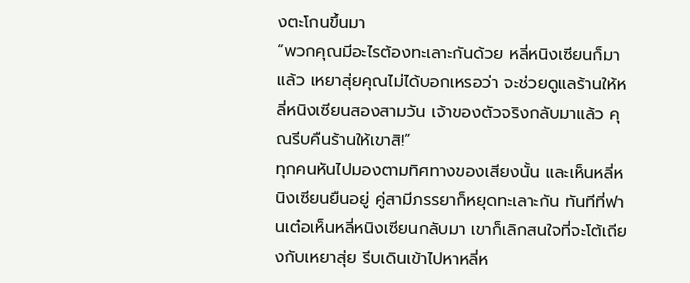งตะโกนขึ้นมา
“พวกคุณมีอะไรต้องทะเลาะกันด้วย หลี่หนิงเซียนก็มาแล้ว เหยาสุ่ยคุณไม่ได้บอกเหรอว่า จะช่วยดูแลร้านให้หลี่หนิงเซียนสองสามวัน เจ้าของตัวจริงกลับมาแล้ว คุณรีบคืนร้านให้เขาสิ!”
ทุกคนหันไปมองตามทิศทางของเสียงนั้น และเห็นหลี่หนิงเซียนยืนอยู่ คู่สามีภรรยาก็หยุดทะเลาะกัน ทันทีที่ฟานเต๋อเห็นหลี่หนิงเซียนกลับมา เขาก็เลิกสนใจที่จะโต้เถียงกับเหยาสุ่ย รีบเดินเข้าไปหาหลี่ห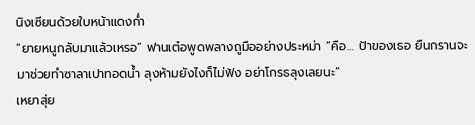นิงเซียนด้วยใบหน้าแดงก่ำ
“ยายหนูกลับมาแล้วเหรอ” ฟานเต๋อพูดพลางถูมืออย่างประหม่า “คือ… ป้าของเธอ ยืนกรานจะมาช่วยทำซาลาเปาทอดน้ำ ลุงห้ามยังไงก็ไม่ฟัง อย่าโกรธลุงเลยนะ”
เหยาสุ่ย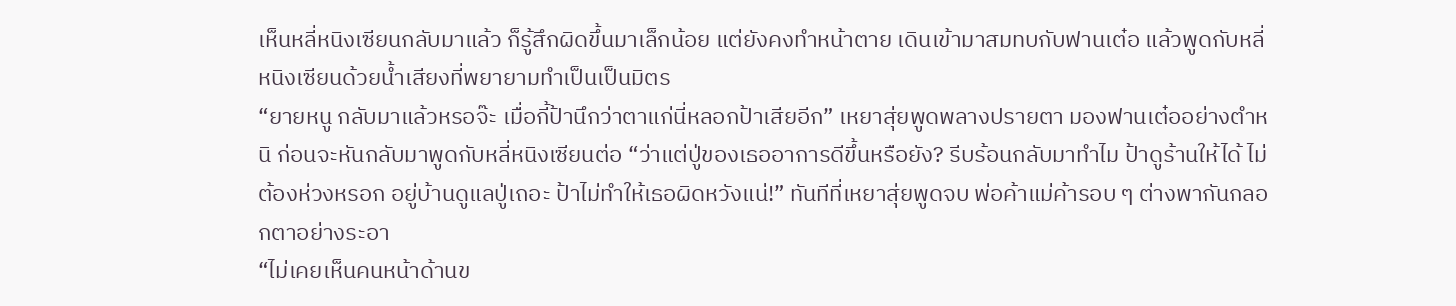เห็นหลี่หนิงเซียนกลับมาแล้ว ก็รู้สึกผิดขึ้นมาเล็กน้อย แต่ยังคงทำหน้าตาย เดินเข้ามาสมทบกับฟานเต๋อ แล้วพูดกับหลี่หนิงเซียนด้วยน้ำเสียงที่พยายามทำเป็นเป็นมิตร
“ยายหนู กลับมาแล้วหรอจ๊ะ เมื่อกี้ป้านึกว่าตาแก่นี่หลอกป้าเสียอีก” เหยาสุ่ยพูดพลางปรายตา มองฟานเต๋ออย่างตำหนิ ก่อนจะหันกลับมาพูดกับหลี่หนิงเซียนต่อ “ว่าแต่ปู่ของเธออาการดีขึ้นหรือยัง? รีบร้อนกลับมาทำไม ป้าดูร้านให้ได้ ไม่ต้องห่วงหรอก อยู่บ้านดูแลปู่เถอะ ป้าไม่ทำให้เธอผิดหวังแน่!” ทันทีที่เหยาสุ่ยพูดจบ พ่อค้าแม่ค้ารอบ ๆ ต่างพากันกลอกตาอย่างระอา
“ไม่เคยเห็นคนหน้าด้านข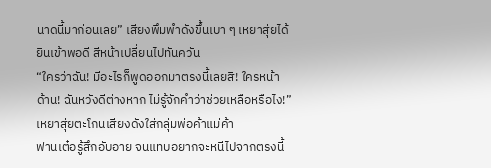นาดนี้มาก่อนเลย” เสียงพึมพำดังขึ้นเบา ๆ เหยาสุ่ยได้ยินเข้าพอดี สีหน้าเปลี่ยนไปทันควัน
“ใครว่าฉัน! มีอะไรก็พูดออกมาตรงนี้เลยสิ! ใครหน้าด้าน! ฉันหวังดีต่างหาก ไม่รู้จักคำว่าช่วยเหลือหรือไง!” เหยาสุ่ยตะโกนเสียงดังใส่กลุ่มพ่อค้าแม่ค้า
ฟานเต๋อรู้สึกอับอาย จนแทบอยากจะหนีไปจากตรงนี้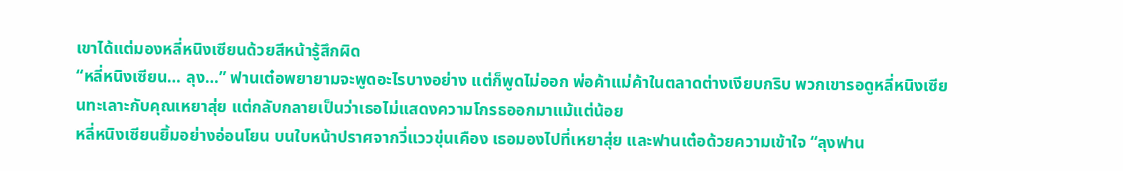เขาได้แต่มองหลี่หนิงเซียนด้วยสีหน้ารู้สึกผิด
“หลี่หนิงเซียน… ลุง…” ฟานเต๋อพยายามจะพูดอะไรบางอย่าง แต่ก็พูดไม่ออก พ่อค้าแม่ค้าในตลาดต่างเงียบกริบ พวกเขารอดูหลี่หนิงเซียนทะเลาะกับคุณเหยาสุ่ย แต่กลับกลายเป็นว่าเธอไม่แสดงความโกรธออกมาแม้แต่น้อย
หลี่หนิงเซียนยิ้มอย่างอ่อนโยน บนใบหน้าปราศจากวี่แววขุ่นเคือง เธอมองไปที่เหยาสุ่ย และฟานเต๋อด้วยความเข้าใจ “ลุงฟาน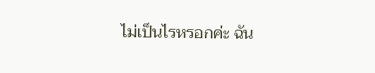ไม่เป็นไรหรอกค่ะ ฉัน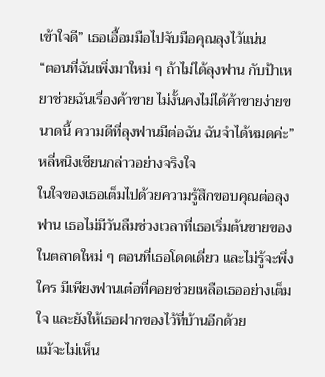เข้าใจดี” เธอเอื้อมมือไปจับมือคุณลุงไว้แน่น
“ตอนที่ฉันเพิ่งมาใหม่ ๆ ถ้าไม่ได้ลุงฟาน กับป้าเหยาช่วยฉันเรื่องค้าขาย ไม่งั้นคงไม่ได้ค้าขายง่ายขนาดนี้ ความดีที่ลุงฟานมีต่อฉัน ฉันจำได้หมดค่ะ” หลี่หนิงเซียนกล่าวอย่างจริงใจ
ในใจของเธอเต็มไปด้วยความรู้สึกขอบคุณต่อลุงฟาน เธอไม่มีวันลืมช่วงเวลาที่เธอเริ่มต้นขายของในตลาดใหม่ ๆ ตอนที่เธอโดดเดี่ยว และไม่รู้จะพึ่งใคร มีเพียงฟานเต๋อที่คอยช่วยเหลือเธออย่างเต็มใจ และยังให้เธอฝากของไว้ที่บ้านอีกด้วย
แม้จะไม่เห็น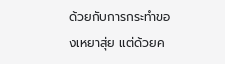ด้วยกับการกระทำของเหยาสุ่ย แต่ด้วยค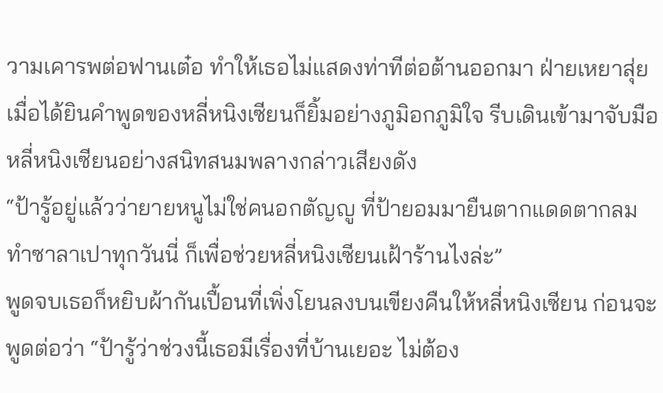วามเคารพต่อฟานเต๋อ ทำให้เธอไม่แสดงท่าทีต่อต้านออกมา ฝ่ายเหยาสุ่ย เมื่อได้ยินคำพูดของหลี่หนิงเซียนก็ยิ้มอย่างภูมิอกภูมิใจ รีบเดินเข้ามาจับมือหลี่หนิงเซียนอย่างสนิทสนมพลางกล่าวเสียงดัง
“ป้ารู้อยู่แล้วว่ายายหนูไม่ใช่คนอกตัญญู ที่ป้ายอมมายืนตากแดดตากลมทำซาลาเปาทุกวันนี่ ก็เพื่อช่วยหลี่หนิงเซียนเฝ้าร้านไงล่ะ”
พูดจบเธอก็หยิบผ้ากันเปื้อนที่เพิ่งโยนลงบนเขียงคืนให้หลี่หนิงเซียน ก่อนจะพูดต่อว่า “ป้ารู้ว่าช่วงนี้เธอมีเรื่องที่บ้านเยอะ ไม่ต้อง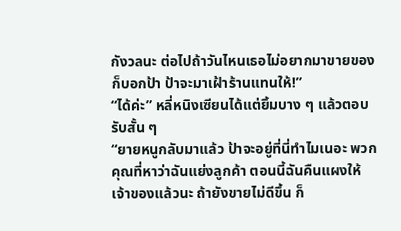กังวลนะ ต่อไปถ้าวันไหนเธอไม่อยากมาขายของก็บอกป้า ป้าจะมาเฝ้าร้านแทนให้!”
“ได้ค่ะ” หลี่หนิงเซียนได้แต่ยิ้มบาง ๆ แล้วตอบรับสั้น ๆ
“ยายหนูกลับมาแล้ว ป้าจะอยู่ที่นี่ทำไมเนอะ พวกคุณที่หาว่าฉันแย่งลูกค้า ตอนนี้ฉันคืนแผงให้เจ้าของแล้วนะ ถ้ายังขายไม่ดีขึ้น ก็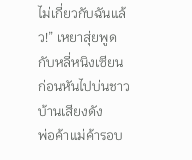ไม่เกี่ยวกับฉันแล้ว!” เหยาสุ่ยพูดกับหลี่หนิงเซียน ก่อนหันไปบ่นชาวบ้านเสียงดัง
พ่อค้าแม่ค้ารอบ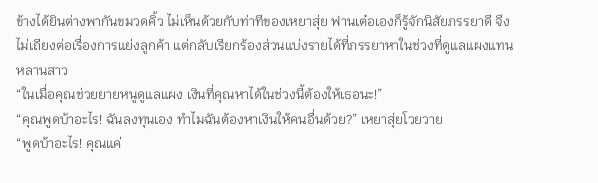ข้างได้ยินต่างพากันขมวดคิ้ว ไม่เห็นด้วยกับท่าทีของเหยาสุ่ย ฟานเต๋อเองก็รู้จักนิสัยภรรยาดี จึงไม่เถียงต่อเรื่องการแย่งลูกค้า แต่กลับเรียกร้องส่วนแบ่งรายได้ที่ภรรยาหาในช่วงที่ดูแลแผงแทนหลานสาว
“ในเมื่อคุณช่วยยายหนูดูแลแผง เงินที่คุณหาได้ในช่วงนี้ต้องให้เธอนะ!”
“คุณพูดบ้าอะไร! ฉันลงทุนเอง ทำไมฉันต้องหาเงินให้คนอื่นด้วย?” เหยาสุ่ยโวยวาย
“พูดบ้าอะไร! คุณแค่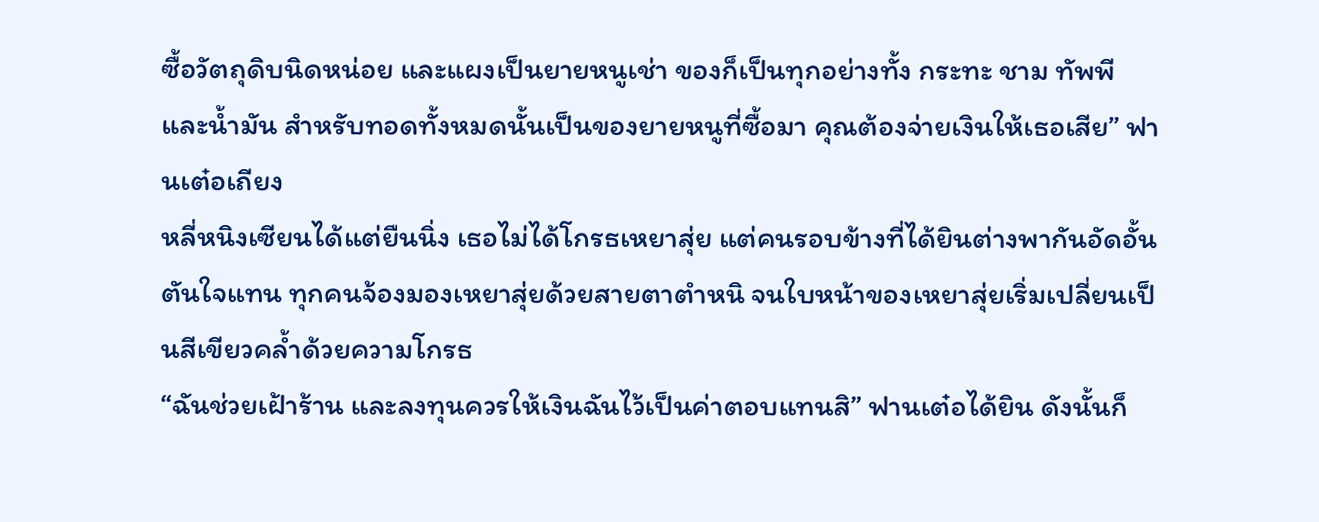ซื้อวัตถุดิบนิดหน่อย และแผงเป็นยายหนูเช่า ของก็เป็นทุกอย่างทั้ง กระทะ ชาม ทัพพี และน้ำมัน สำหรับทอดทั้งหมดนั้นเป็นของยายหนูที่ซื้อมา คุณต้องจ่ายเงินให้เธอเสีย” ฟานเต๋อเถียง
หลี่หนิงเซียนได้แต่ยืนนิ่ง เธอไม่ได้โกรธเหยาสุ่ย แต่คนรอบข้างที่ได้ยินต่างพากันอัดอั้นตันใจแทน ทุกคนจ้องมองเหยาสุ่ยด้วยสายตาตำหนิ จนใบหน้าของเหยาสุ่ยเริ่มเปลี่ยนเป็นสีเขียวคล้ำด้วยความโกรธ
“ฉันช่วยเฝ้าร้าน และลงทุนควรให้เงินฉันไว้เป็นค่าตอบแทนสิ” ฟานเต๋อได้ยิน ดังนั้นก็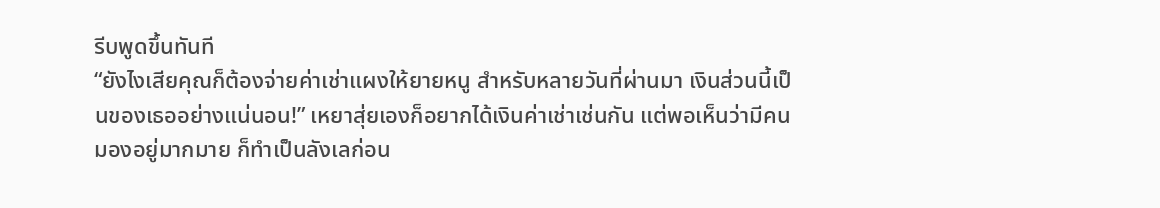รีบพูดขึ้นทันที
“ยังไงเสียคุณก็ต้องจ่ายค่าเช่าแผงให้ยายหนู สำหรับหลายวันที่ผ่านมา เงินส่วนนี้เป็นของเธออย่างแน่นอน!” เหยาสุ่ยเองก็อยากได้เงินค่าเช่าเช่นกัน แต่พอเห็นว่ามีคนมองอยู่มากมาย ก็ทำเป็นลังเลก่อน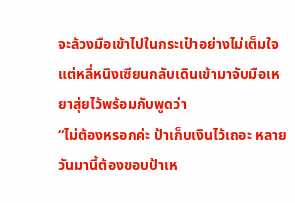จะล้วงมือเข้าไปในกระเป๋าอย่างไม่เต็มใจ แต่หลี่หนิงเซียนกลับเดินเข้ามาจับมือเหยาสุ่ยไว้พร้อมกับพูดว่า
“ไม่ต้องหรอกค่ะ ป้าเก็บเงินไว้เถอะ หลายวันมานี้ต้องขอบป้าเห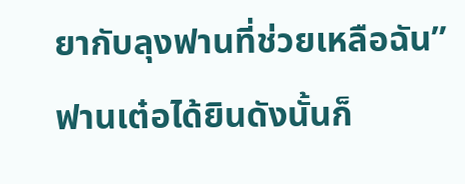ยากับลุงฟานที่ช่วยเหลือฉัน” ฟานเต๋อได้ยินดังนั้นก็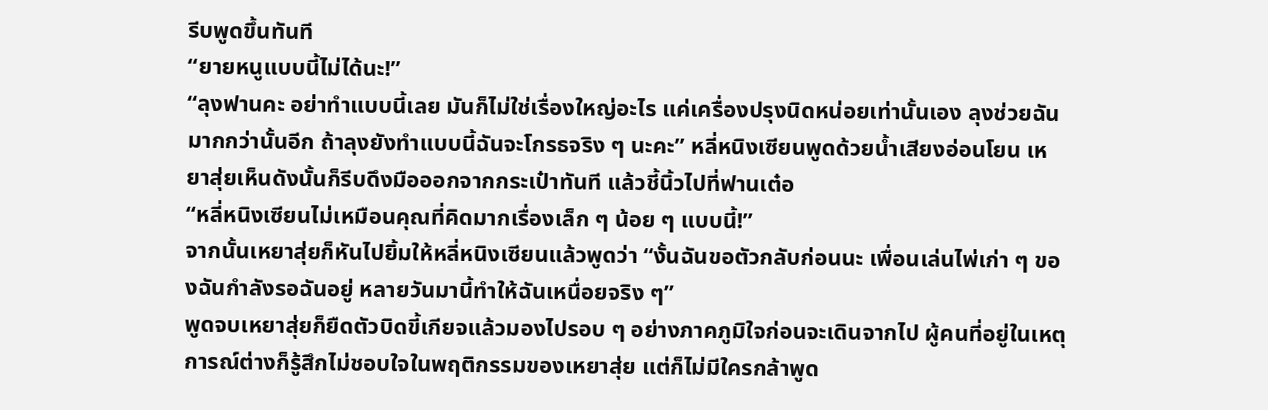รีบพูดขึ้นทันที
“ยายหนูแบบนี้ไม่ได้นะ!”
“ลุงฟานคะ อย่าทำแบบนี้เลย มันก็ไม่ใช่เรื่องใหญ่อะไร แค่เครื่องปรุงนิดหน่อยเท่านั้นเอง ลุงช่วยฉันมากกว่านั้นอีก ถ้าลุงยังทำแบบนี้ฉันจะโกรธจริง ๆ นะคะ” หลี่หนิงเซียนพูดด้วยน้ำเสียงอ่อนโยน เหยาสุ่ยเห็นดังนั้นก็รีบดึงมือออกจากกระเป๋าทันที แล้วชี้นิ้วไปที่ฟานเต๋อ
“หลี่หนิงเซียนไม่เหมือนคุณที่คิดมากเรื่องเล็ก ๆ น้อย ๆ แบบนี้!”
จากนั้นเหยาสุ่ยก็หันไปยิ้มให้หลี่หนิงเซียนแล้วพูดว่า “งั้นฉันขอตัวกลับก่อนนะ เพื่อนเล่นไพ่เก่า ๆ ของฉันกำลังรอฉันอยู่ หลายวันมานี้ทำให้ฉันเหนื่อยจริง ๆ”
พูดจบเหยาสุ่ยก็ยืดตัวบิดขี้เกียจแล้วมองไปรอบ ๆ อย่างภาคภูมิใจก่อนจะเดินจากไป ผู้คนที่อยู่ในเหตุการณ์ต่างก็รู้สึกไม่ชอบใจในพฤติกรรมของเหยาสุ่ย แต่ก็ไม่มีใครกล้าพูด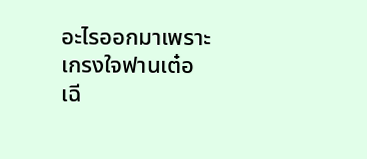อะไรออกมาเพราะเกรงใจฟานเต๋อ
เฉี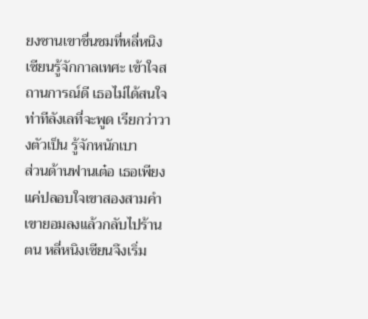ยงซานเขาชื่นชมที่หลี่หนิงเซียนรู้จักกาลเทศะ เข้าใจสถานการณ์ดี เธอไม่ได้สนใจท่าทีลังเลที่จะพูด เรียกว่าวางตัวเป็น รู้จักหนักเบา
ส่วนด้านฟานเต๋อ เธอเพียงแค่ปลอบใจเขาสองสามคำ เขายอมลงแล้วกลับไปร้านตน หลี่หนิงเซียนจึงเริ่ม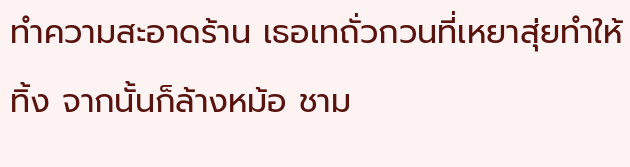ทำความสะอาดร้าน เธอเทถั่วกวนที่เหยาสุ่ยทำให้ทิ้ง จากนั้นก็ล้างหม้อ ชาม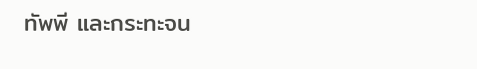ทัพพี และกระทะจน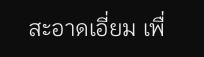สะอาดเอี่ยม เพื่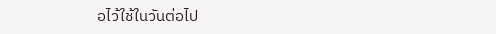อไว้ใช้ในวันต่อไป